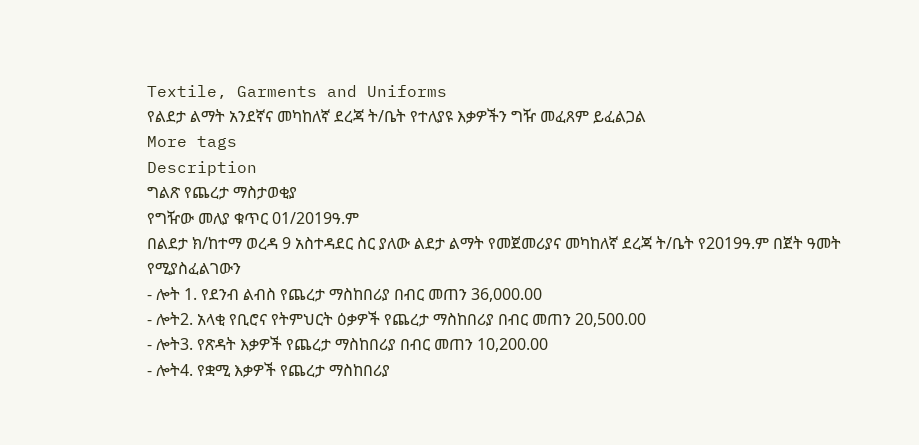Textile, Garments and Uniforms
የልደታ ልማት አንደኛና መካከለኛ ደረጃ ት/ቤት የተለያዩ እቃዎችን ግዥ መፈጸም ይፈልጋል
More tags
Description
ግልጽ የጨረታ ማስታወቂያ
የግዥው መለያ ቁጥር 01/2019ዓ.ም
በልደታ ክ/ከተማ ወረዳ 9 አስተዳደር ስር ያለው ልደታ ልማት የመጀመሪያና መካከለኛ ደረጃ ት/ቤት የ2019ዓ.ም በጀት ዓመት የሚያስፈልገውን
- ሎት 1. የደንብ ልብስ የጨረታ ማስከበሪያ በብር መጠን 36,000.00
- ሎት2. አላቂ የቢሮና የትምህርት ዕቃዎች የጨረታ ማስከበሪያ በብር መጠን 20,500.00
- ሎት3. የጽዳት እቃዎች የጨረታ ማስከበሪያ በብር መጠን 10,200.00
- ሎት4. የቋሚ እቃዎች የጨረታ ማስከበሪያ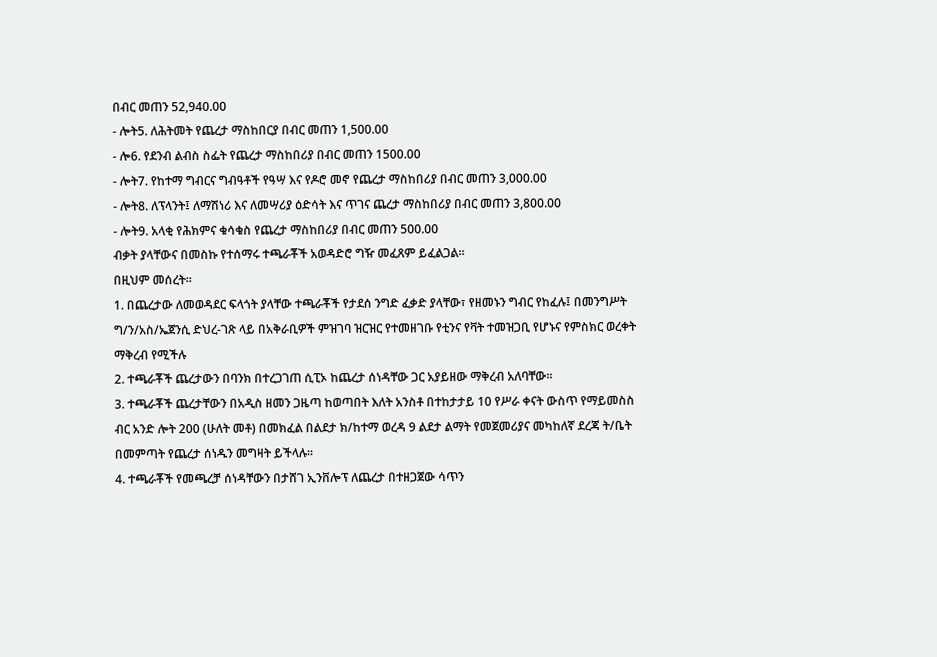በብር መጠን 52,940.00
- ሎት5. ለሕትመት የጨረታ ማስከበርያ በብር መጠን 1,500.00
- ሎ6. የደንብ ልብስ ስፌት የጨረታ ማስከበሪያ በብር መጠን 1500.00
- ሎት7. የከተማ ግብርና ግብዓቶች የዓሣ እና የዶሮ መኖ የጨረታ ማስከበሪያ በብር መጠን 3,000.00
- ሎት8. ለፕላንት፤ ለማሽነሪ እና ለመሣሪያ ዕድሳት እና ጥገና ጨረታ ማስከበሪያ በብር መጠን 3,800.00
- ሎት9. አላቂ የሕክምና ቁሳቁስ የጨረታ ማስከበሪያ በብር መጠን 500.00
ብቃት ያላቸውና በመስኩ የተሰማሩ ተጫራቾች አወዳድሮ ግዥ መፈጸም ይፈልጋል።
በዚህም መሰረት።
1. በጨረታው ለመወዳደር ፍላጎት ያላቸው ተጫራቾች የታደሰ ንግድ ፈቃድ ያላቸው፣ የዘመኑን ግብር የከፈሉ፤ በመንግሥት ግ/ን/አስ/ኤጀንሲ ድህረ-ገጽ ላይ በአቅራቢዎች ምዝገባ ዝርዝር የተመዘገቡ የቲንና የቫት ተመዝጋቢ የሆኑና የምስክር ወረቀት ማቅረብ የሚችሉ
2. ተጫራቾች ጨረታውን በባንክ በተረጋገጠ ሲፒኦ ከጨረታ ሰነዳቸው ጋር አያይዘው ማቅረብ አለባቸው።
3. ተጫራቾች ጨረታቸውን በአዲስ ዘመን ጋዜጣ ከወጣበት እለት አንስቶ በተከታታይ 10 የሥራ ቀናት ውስጥ የማይመስስ ብር አንድ ሎት 200 (ሁለት መቶ) በመክፈል በልደታ ክ/ከተማ ወረዳ 9 ልደታ ልማት የመጀመሪያና መካከለኛ ደረጃ ት/ቤት በመምጣት የጨረታ ሰነዱን መግዛት ይችላሉ።
4. ተጫራቾች የመጫረቻ ሰነዳቸውን በታሸገ ኢንቨሎፕ ለጨረታ በተዘጋጀው ሳጥን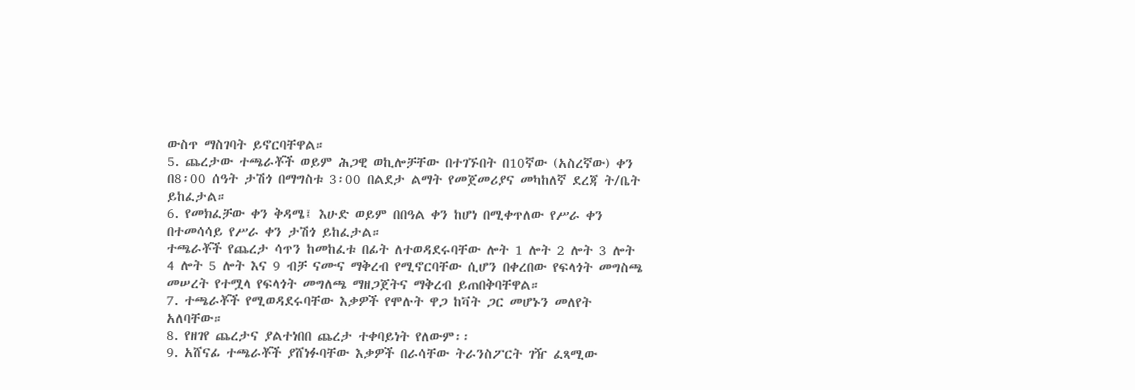ውስጥ ማስገባት ይኖርባቸዋል።
5. ጨረታው ተጫራቾች ወይም ሕጋዊ ወኪሎቻቸው በተገኙበት በ10ኛው (አስረኛው) ቀን በ8፡00 ሰዓት ታሽጎ በማግስቱ 3፡00 በልደታ ልማት የመጀመሪያና መካከለኛ ደረጃ ት/ቤት ይከፈታል።
6. የመክፈቻው ቀን ቅዳሜ፤ እሁድ ወይም በበዓል ቀን ከሆነ በሚቀጥለው የሥራ ቀን በተመሳሳይ የሥራ ቀን ታሽጎ ይከፈታል።
ተጫራቾች የጨረታ ሳጥን ከመከፈቱ በፊት ለተወዳደሩባቸው ሎት 1 ሎት 2 ሎት 3 ሎት 4 ሎት 5 ሎት እና 9 ብቻ ናሙና ማቅረብ የሚኖርባቸው ሲሆን በቀረበው የፍላጎት መግስጫ መሠረት የተሟላ የፍላጎት መግለጫ ማዘጋጀትና ማቅረብ ይጠበቅባቸዋል።
7. ተጫራቾች የሚወዳደሩባቸው እቃዎች የሞሉት ዋጋ ከቫት ጋር መሆኑን መለየት አለባቸው።
8. የዘገየ ጨረታና ያልተነበበ ጨረታ ተቀባይነት የለውም፡፡
9. አሸናፊ ተጫራቾች ያሸነፉባቸው እቃዎች በራሳቸው ትራንስፖርት ገዥ ፈጻሚው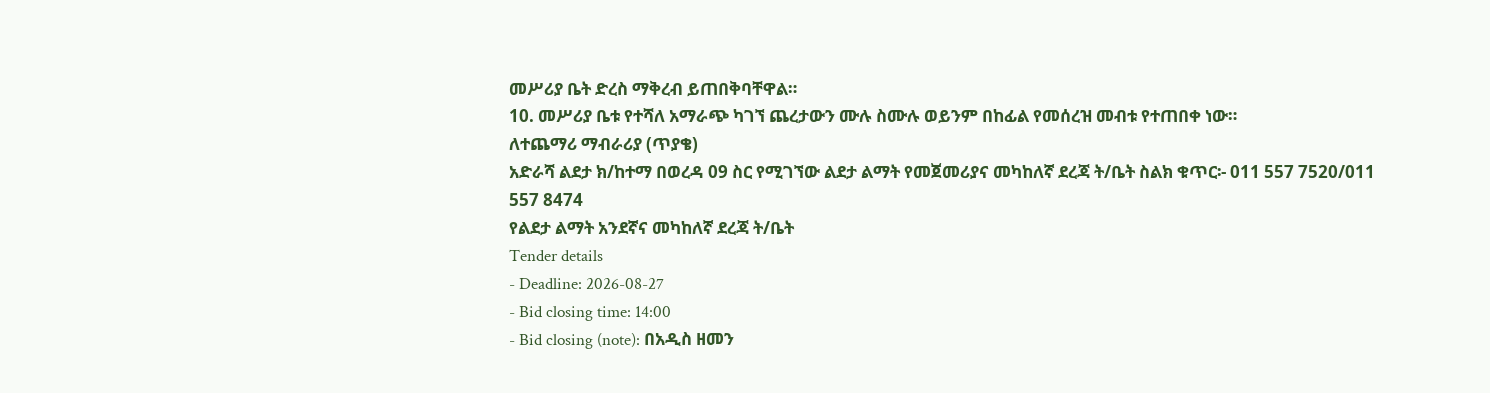መሥሪያ ቤት ድረስ ማቅረብ ይጠበቅባቸዋል።
10. መሥሪያ ቤቱ የተሻለ አማራጭ ካገኘ ጨረታውን ሙሉ ስሙሉ ወይንም በከፊል የመሰረዝ መብቱ የተጠበቀ ነው።
ለተጨማሪ ማብራሪያ (ጥያቄ)
አድራሻ ልደታ ክ/ከተማ በወረዳ 09 ስር የሚገኘው ልደታ ልማት የመጀመሪያና መካከለኛ ደረጃ ት/ቤት ስልክ ቁጥር፡- 011 557 7520/011 557 8474
የልደታ ልማት አንደኛና መካከለኛ ደረጃ ት/ቤት
Tender details
- Deadline: 2026-08-27
- Bid closing time: 14:00
- Bid closing (note): በአዲስ ዘመን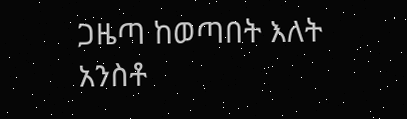ጋዜጣ ከወጣበት እለት አንስቶ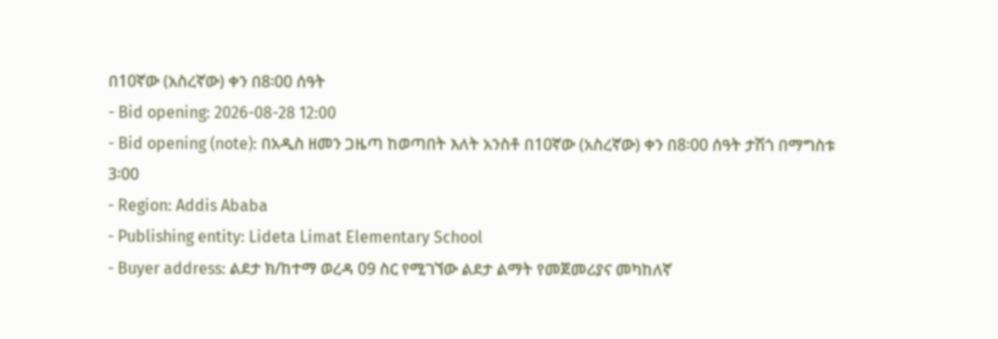በ10ኛው (አስረኛው) ቀን በ8፡00 ሰዓት
- Bid opening: 2026-08-28 12:00
- Bid opening (note): በአዲስ ዘመን ጋዜጣ ከወጣበት እለት አንስቶ በ10ኛው (አስረኛው) ቀን በ8፡00 ሰዓት ታሽጎ በማግስቱ 3፡00
- Region: Addis Ababa
- Publishing entity: Lideta Limat Elementary School
- Buyer address: ልደታ ክ/ከተማ ወረዳ 09 ስር የሚገኘው ልደታ ልማት የመጀመሪያና መካከለኛ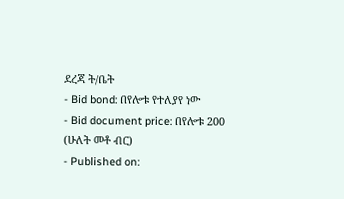ደረጃ ት/ቤት
- Bid bond: በየሎቱ የተለያየ ነው
- Bid document price: በየሎቱ 200 (ሁለት መቶ ብር)
- Published on: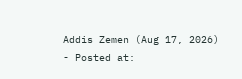Addis Zemen (Aug 17, 2026)
- Posted at: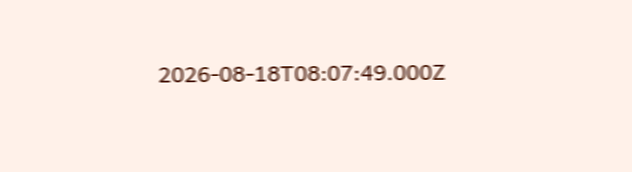2026-08-18T08:07:49.000Z